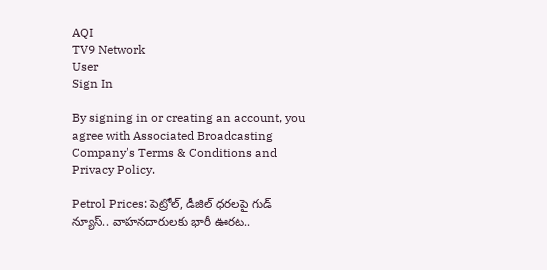AQI
TV9 Network
User
Sign In

By signing in or creating an account, you agree with Associated Broadcasting Company's Terms & Conditions and Privacy Policy.

Petrol Prices: పెట్రోల్, డీజిల్ ధరలపై గుడ్ న్యూస్.. వాహనదారులకు భారీ ఊరట..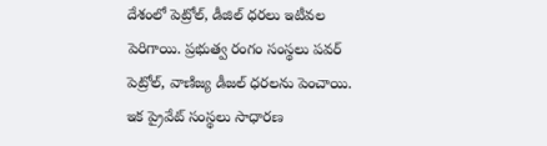దేశంలో పెట్రోల్, డీజిల్ ధరలు ఇటీవల పెరిగాయి. ప్రభుత్వ రంగం సంస్థలు పవర్ పెట్రోల్, వాణిజ్య డీజల్ ధరలను పెంచాయి. ఇక ప్రైవేట్ సంస్థలు సాధారణ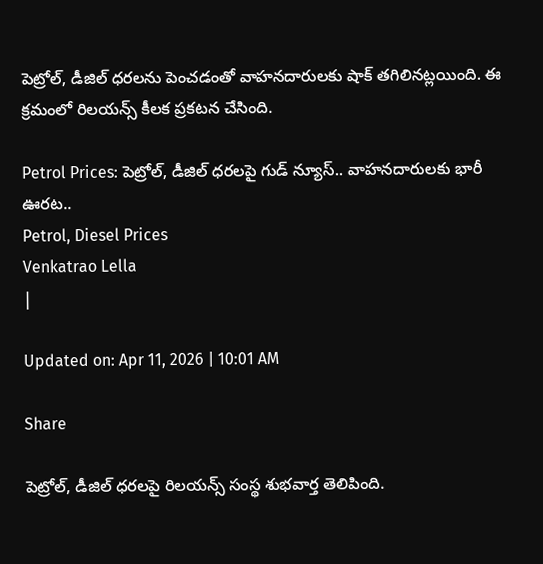పెట్రోల్, డీజిల్ ధరలను పెంచడంతో వాహనదారులకు షాక్ తగిలినట్లయింది. ఈ క్రమంలో రిలయన్స్ కీలక ప్రకటన చేసింది.

Petrol Prices: పెట్రోల్, డీజిల్ ధరలపై గుడ్ న్యూస్.. వాహనదారులకు భారీ ఊరట..
Petrol, Diesel Prices
Venkatrao Lella
|

Updated on: Apr 11, 2026 | 10:01 AM

Share

పెట్రోల్, డీజిల్ ధరలపై రిలయన్స్ సంస్థ శుభవార్త తెలిపింది.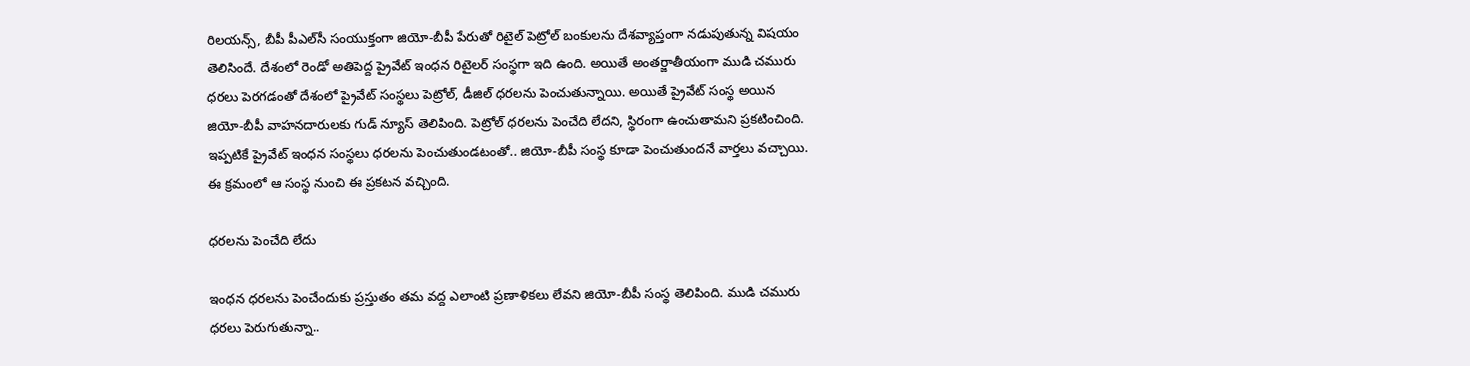రిలయన్స్, బీపీ పీఎల్‌సీ సంయుక్తంగా జియో-బీపీ పేరుతో రిటైల్ పెట్రోల్ బంకులను దేశవ్యాప్తంగా నడుపుతున్న విషయం తెలిసిందే. దేశంలో రెండో అతిపెద్ద ప్రైవేట్ ఇంధన రిటైలర్ సంస్థగా ఇది ఉంది. అయితే అంతర్జాతీయంగా ముడి చమురు ధరలు పెరగడంతో దేశంలో ప్రైవేట్ సంస్థలు పెట్రోల్, డీజిల్ ధరలను పెంచుతున్నాయి. అయితే ప్రైవేట్ సంస్థ అయిన జియో-బీపీ వాహనదారులకు గుడ్ న్యూస్ తెలిపింది. పెట్రోల్ ధరలను పెంచేది లేదని, స్థిరంగా ఉంచుతామని ప్రకటించింది. ఇప్పటికే ప్రైవేట్ ఇంధన సంస్థలు ధరలను పెంచుతుండటంతో.. జియో-బీపీ సంస్థ కూడా పెంచుతుందనే వార్తలు వచ్చాయి. ఈ క్రమంలో ఆ సంస్థ నుంచి ఈ ప్రకటన వచ్చింది.

ధరలను పెంచేది లేదు

ఇంధన ధరలను పెంచేందుకు ప్రస్తుతం తమ వద్ద ఎలాంటి ప్రణాళికలు లేవని జియో-బీపీ సంస్థ తెలిపింది. ముడి చమురు ధరలు పెరుగుతున్నా..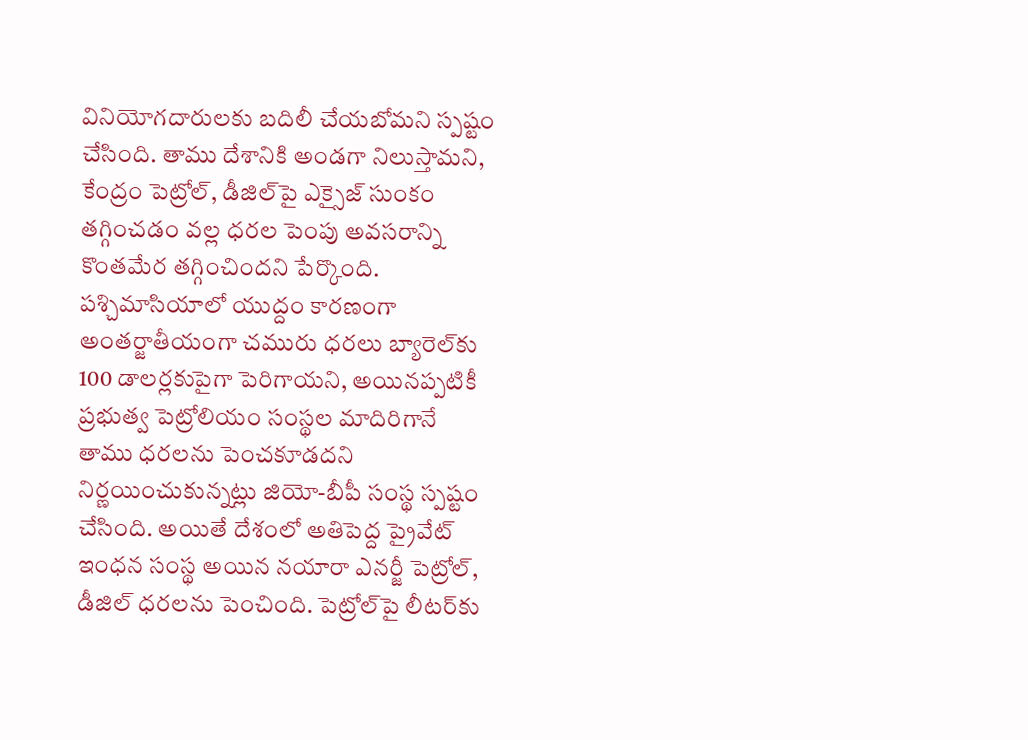వినియోగదారులకు బదిలీ చేయబోమని స్పష్టం చేసింది. తాము దేశానికి అండగా నిలుస్తామని, కేంద్రం పెట్రోల్, డీజిల్‌పై ఎక్సైజ్ సుంకం తగ్గించడం వల్ల ధరల పెంపు అవసరాన్ని కొంతమేర తగ్గించిందని పేర్కొంది. పశ్చిమాసియాలో యుద్దం కారణంగా అంతర్జాతీయంగా చమురు ధరలు బ్యారెల్‌కు 100 డాలర్లకుపైగా పెరిగాయని, అయినప్పటికీ ప్రభుత్వ పెట్రోలియం సంస్థల మాదిరిగానే తాము ధరలను పెంచకూడదని నిర్ణయించుకున్నట్లు జియో-బీపీ సంస్థ స్పష్టం చేసింది. అయితే దేశంలో అతిపెద్ద ప్రైవేట్ ఇంధన సంస్థ అయిన నయారా ఎనర్జీ పెట్రోల్, డీజిల్ ధరలను పెంచింది. పెట్రోల్‌పై లీటర్‌కు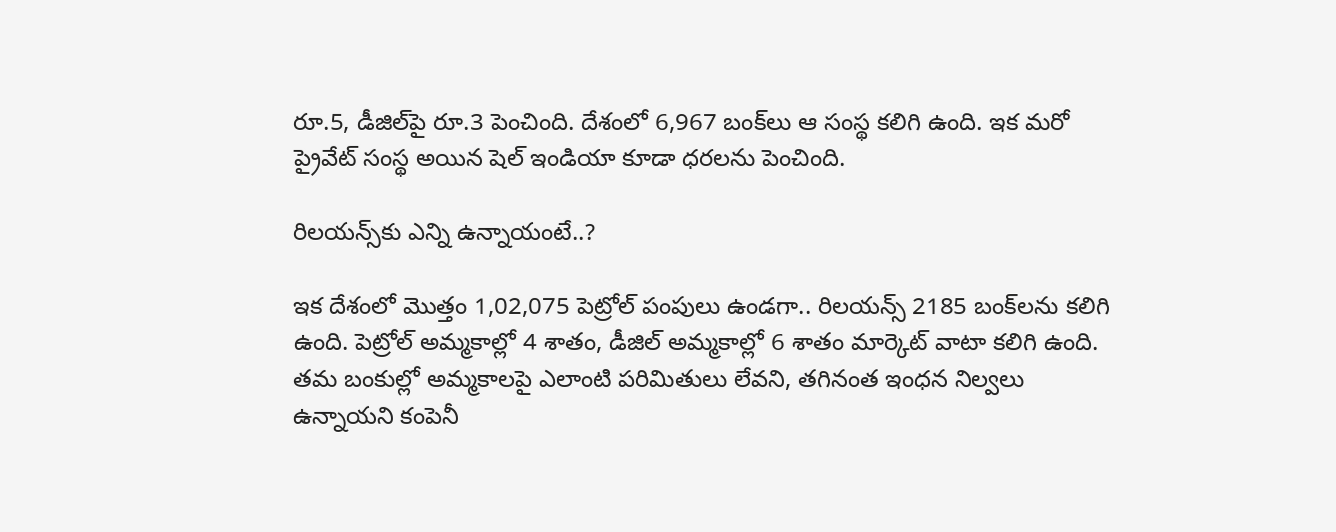రూ.5, డీజిల్‌పై రూ.3 పెంచింది. దేశంలో 6,967 బంక్‌లు ఆ సంస్థ కలిగి ఉంది. ఇక మరో ప్రైవేట్ సంస్థ అయిన షెల్ ఇండియా కూడా ధరలను పెంచింది.

రిలయన్స్‌కు ఎన్ని ఉన్నాయంటే..?

ఇక దేశంలో మొత్తం 1,02,075 పెట్రోల్ పంపులు ఉండగా.. రిలయన్స్ 2185 బంక్‌లను కలిగి ఉంది. పెట్రోల్ అమ్మకాల్లో 4 శాతం, డీజిల్ అమ్మకాల్లో 6 శాతం మార్కెట్ వాటా కలిగి ఉంది. తమ బంకుల్లో అమ్మకాలపై ఎలాంటి పరిమితులు లేవని, తగినంత ఇంధన నిల్వలు ఉన్నాయని కంపెనీ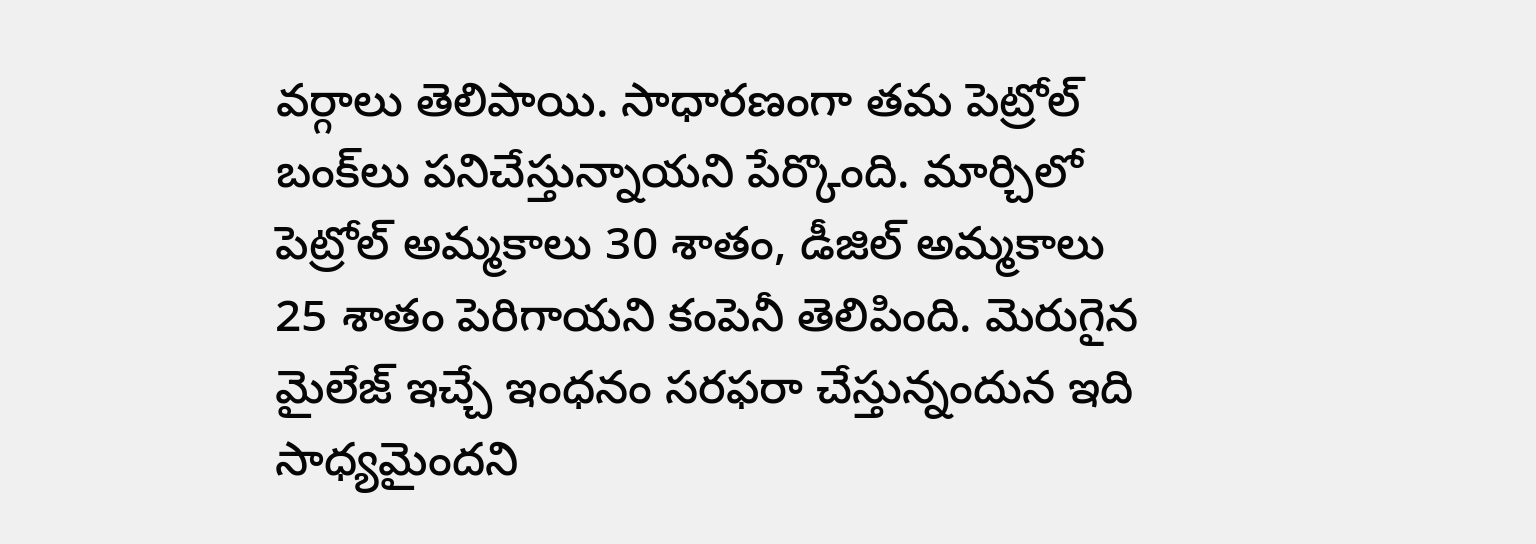వర్గాలు తెలిపాయి. సాధారణంగా తమ పెట్రోల్ బంక్‌లు పనిచేస్తున్నాయని పేర్కొంది. మార్చిలో పెట్రోల్ అమ్మకాలు 30 శాతం, డీజిల్ అమ్మకాలు 25 శాతం పెరిగాయని కంపెనీ తెలిపింది. మెరుగైన మైలేజ్ ఇచ్చే ఇంధనం సరఫరా చేస్తున్నందున ఇది సాధ్యమైందని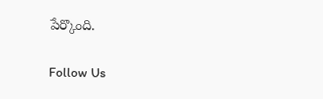పేర్కొంది.

Follow Us